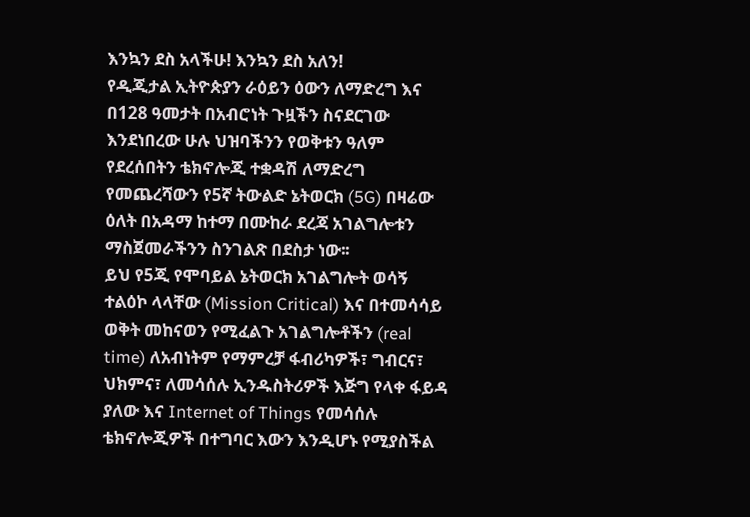እንኳን ደስ አላችሁ! እንኳን ደስ አለን!
የዲጂታል ኢትዮጵያን ራዕይን ዕውን ለማድረግ እና በ128 ዓመታት በአብሮነት ጉዟችን ስናደርገው እንደነበረው ሁሉ ህዝባችንን የወቅቱን ዓለም የደረሰበትን ቴክኖሎጂ ተቋዳሽ ለማድረግ የመጨረሻውን የ5ኛ ትውልድ ኔትወርክ (5G) በዛሬው ዕለት በአዳማ ከተማ በሙከራ ደረጃ አገልግሎቱን ማስጀመራችንን ስንገልጽ በደስታ ነው፡፡
ይህ የ5ጂ የሞባይል ኔትወርክ አገልግሎት ወሳኝ ተልዕኮ ላላቸው (Mission Critical) እና በተመሳሳይ ወቅት መከናወን የሚፈልጉ አገልግሎቶችን (real time) ለአብነትም የማምረቻ ፋብሪካዎች፣ ግብርና፣ ህክምና፣ ለመሳሰሉ ኢንዱስትሪዎች እጅግ የላቀ ፋይዳ ያለው እና Internet of Things የመሳሰሉ ቴክኖሎጂዎች በተግባር እውን እንዲሆኑ የሚያስችል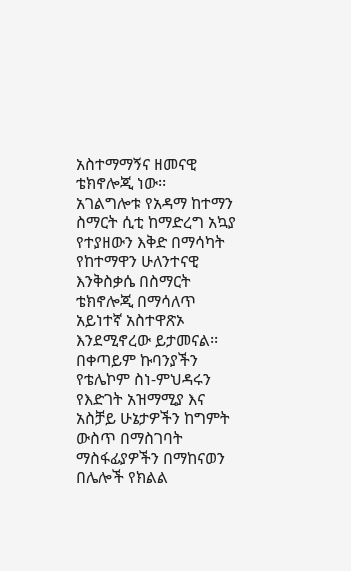አስተማማኝና ዘመናዊ ቴክኖሎጂ ነው፡፡
አገልግሎቱ የአዳማ ከተማን ስማርት ሲቲ ከማድረግ አኳያ የተያዘውን እቅድ በማሳካት የከተማዋን ሁለንተናዊ እንቅስቃሴ በስማርት ቴክኖሎጂ በማሳለጥ አይነተኛ አስተዋጽኦ እንደሚኖረው ይታመናል፡፡
በቀጣይም ኩባንያችን የቴሌኮም ስነ-ምህዳሩን የእድገት አዝማሚያ እና አስቻይ ሁኔታዎችን ከግምት ውስጥ በማስገባት ማስፋፊያዎችን በማከናወን በሌሎች የክልል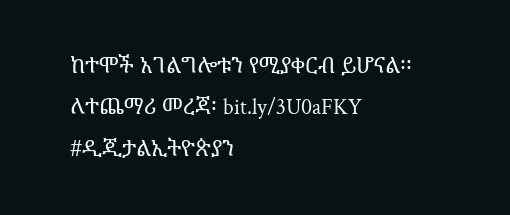ከተሞች አገልግሎቱን የሚያቀርብ ይሆናል፡፡
ለተጨማሪ መረጃ፡ bit.ly/3U0aFKY
#ዲጂታልኢትዮጵያን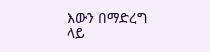እውን በማድረግ ላይ